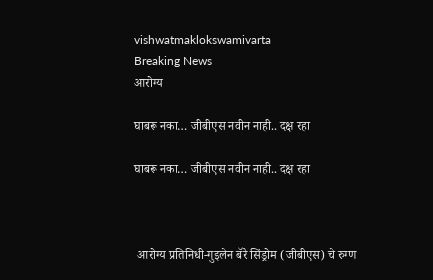vishwatmaklokswamivarta
Breaking News
आरोग्य

घाबरू नका… जीबीएस नवीन नाही.. दक्ष रहा

घाबरू नका… जीबीएस नवीन नाही.. दक्ष रहा



 आरोग्य प्रतिनिधी-गुइलेन बॅरे सिंड्रोम (जीबीएस) चे रुग्ण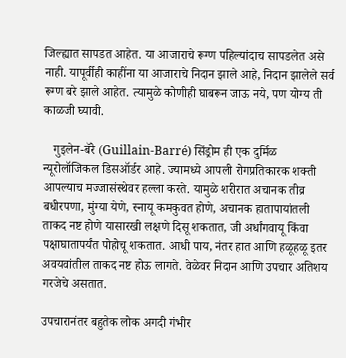जिल्ह्यात सापडत आहेत. या आजाराचे रूग्ण पहिल्यांदाच सापडलेत असे नाही. यापूर्वीही काहींना या आजाराचे निदान झाले आहे, निदान झालेले सर्व रूग्ण बरे झाले आहेत. त्यामुळे कोणीही घाबरून जाऊ नये, पण योग्य ती काळजी घ्यावी.

   गुइलेन-बॅरे (Guillain-Barré) सिंड्रोम ही एक दुर्मिळ न्यूरोलॉजिकल डिसऑर्डर आहे. ज्यामध्ये आपली रोगप्रतिकारक शक्ती आपल्याच मज्जासंस्थेवर हल्ला करते. यामुळे शरीरात अचानक तीव्र बधीरपणा, मुंग्या येणे, स्नायू कमकुवत होणे, अचानक हातापायांतली ताकद नष्ट होणे यासारखी लक्षणे दिसू शकतात, जी अर्धांगवायू किंवा पक्षाघातापर्यंत पोहोचू शकतात. आधी पाय, नंतर हात आणि हळूहळू इतर अवयवांतील ताकद नष्ट होऊ लागते. वेळेवर निदान आणि उपचार अतिशय गरजेचे असतात.

उपचारानंतर बहुतेक लोक अगदी गंभीर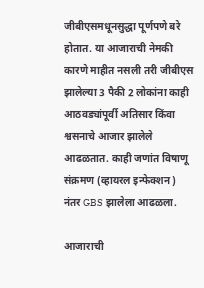जीबीएसमधूनसुद्धा पूर्णपणे बरे होतात. या आजाराची नेमकी कारणे माहीत नसली तरी जीबीएस झालेल्या 3 पैकी 2 लोकांना काही आठवड्यांपूर्वी अतिसार किंवा श्वसनाचे आजार झालेले आढळतात. काही जणांत विषाणू संक्रमण (व्हायरल इन्फेक्शन) नंतर GBS झालेला आढळला.

आजाराची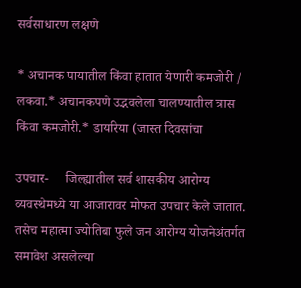सर्वसाधारण लक्षणे

* अचानक पायातील किंवा हातात येणारी कमजोरी / लकवा.* अचानकपणे उद्भवलेला चालण्यातील त्रास किंवा कमजोरी.* डायरिया (जास्त दिवसांचा

उपचार-     जिल्ह्यातील सर्व शासकीय आरोग्य व्यवस्थेमध्ये या आजारावर मोफत उपचार केले जातात. तसेच महात्मा ज्योतिबा फुले जन आरोग्य योजनेअंतर्गत समावेश असलेल्या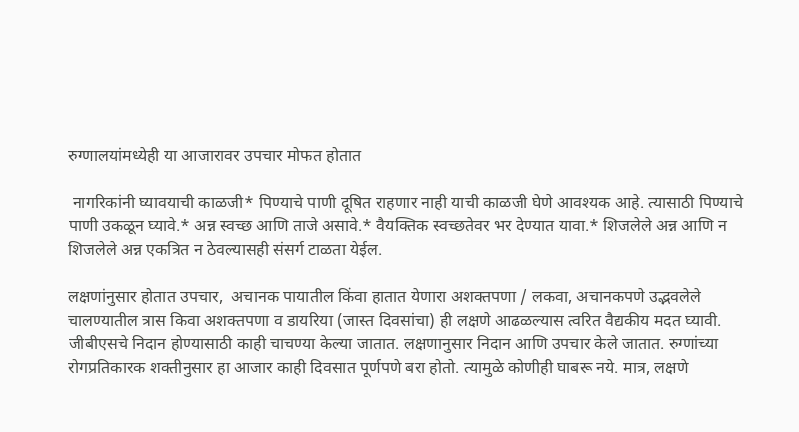रुग्णालयांमध्येही या आजारावर उपचार मोफत होतात

 नागरिकांनी घ्यावयाची काळजी* पिण्याचे पाणी दूषित राहणार नाही याची काळजी घेणे आवश्यक आहे. त्यासाठी पिण्याचे पाणी उकळून घ्यावे.* अन्न स्वच्छ आणि ताजे असावे.* वैयक्तिक स्वच्छतेवर भर देण्यात यावा.* शिजलेले अन्न आणि न शिजलेले अन्न एकत्रित न ठेवल्यासही संसर्ग टाळता येईल.

लक्षणांनुसार होतात उपचार,  अचानक पायातील किंवा हातात येणारा अशक्तपणा / लकवा, अचानकपणे उ‌द्भवलेले चालण्यातील त्रास किवा अशक्तपणा व डायरिया (जास्त दिवसांचा) ही लक्षणे आढळल्यास त्वरित वैद्यकीय मदत घ्यावी. जीबीएसचे निदान होण्यासाठी काही चाचण्या केल्या जातात. लक्षणानुसार निदान आणि उपचार केले जातात. रुग्णांच्या रोगप्रतिकारक शक्तीनुसार हा आजार काही दिवसात पूर्णपणे बरा होतो. त्यामुळे कोणीही घाबरू नये. मात्र, लक्षणे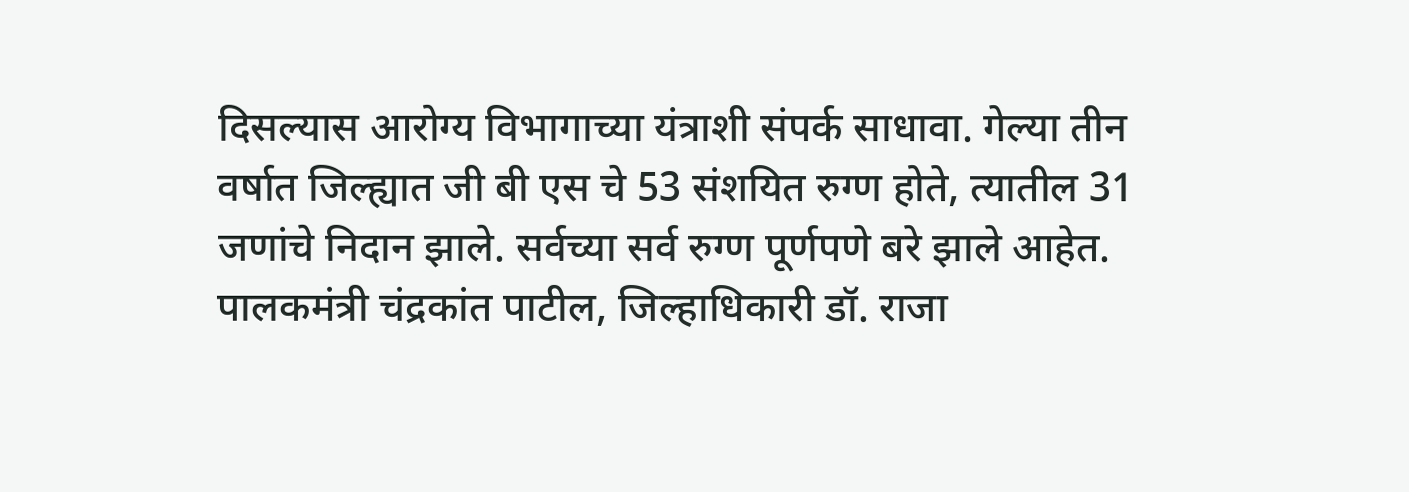दिसल्यास आरोग्य विभागाच्या यंत्राशी संपर्क साधावा. गेल्या तीन वर्षात जिल्ह्यात जी बी एस चे 53 संशयित रुग्ण होते, त्यातील 31 जणांचे निदान झाले. सर्वच्या सर्व रुग्ण पूर्णपणे बरे झाले आहेत.  पालकमंत्री चंद्रकांत पाटील, जिल्हाधिकारी डॉ. राजा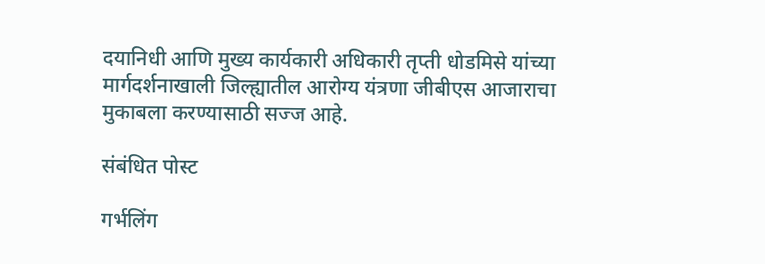दयानिधी आणि मुख्य कार्यकारी अधिकारी तृप्ती धोडमिसे यांच्या मार्गदर्शनाखाली जिल्ह्यातील आरोग्य यंत्रणा जीबीएस आजाराचा मुकाबला करण्यासाठी सज्ज आहे.

संबंधित पोस्ट

गर्भलिंग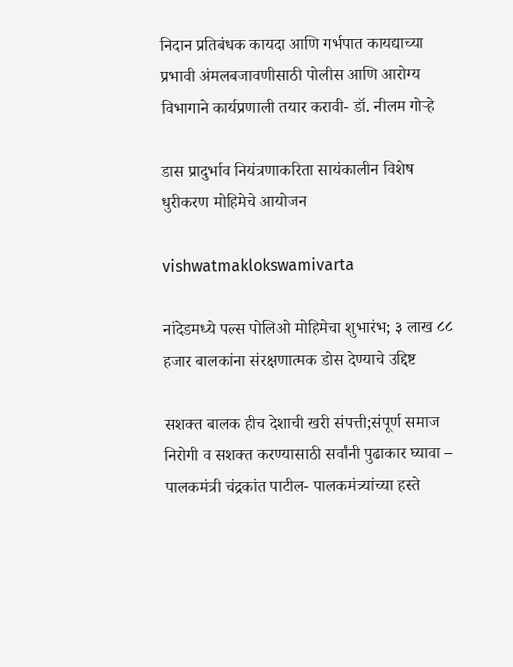निदान प्रतिबंधक कायदा आणि गर्भपात कायद्याच्या प्रभावी अंमलबजावणीसाठी पोलीस आणि आरोग्य विभागाने कार्यप्रणाली तयार करावी- डॉ. नीलम गोऱ्हे

डास प्रादुर्भाव नियंत्रणाकरिता सायंकालीन विशेष धुरीकरण मोहिमेचे आयोजन

vishwatmaklokswamivarta

नांदेडमध्ये पल्स पोलिओ मोहिमेचा शुभारंभ; ३ लाख ८८ हजार बालकांना संरक्षणात्मक डोस देण्याचे उद्दिष्ट

सशक्त बालक हीच देशाची खरी संपत्ती;संपूर्ण समाज निरोगी व सशक्त करण्यासाठी सर्वांनी पुढाकार घ्यावा – पालकमंत्री चंद्रकांत पाटील- पालकमंत्र्यांच्या हस्ते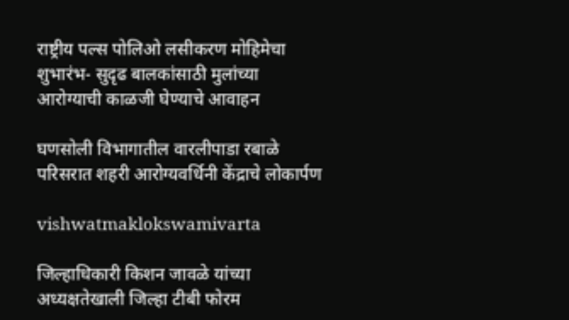राष्ट्रीय पल्स पोलिओ लसीकरण मोहिमेचा शुभारंभ- सुदृढ बालकांसाठी मुलांच्या आरोग्याची काळजी घेण्याचे आवाहन

घणसोली विभागातील वारलीपाडा रबाळे परिसरात शहरी आरोग्यवर्धिनी केंद्राचे लोकार्पण

vishwatmaklokswamivarta

जिल्हाधिकारी किशन जावळे यांच्या अध्यक्षतेखाली जिल्हा टीबी फोरम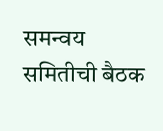समन्वय समितीची बैठक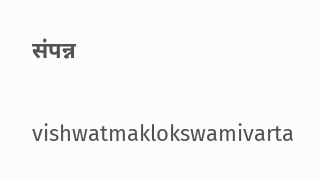संपन्न

vishwatmaklokswamivarta